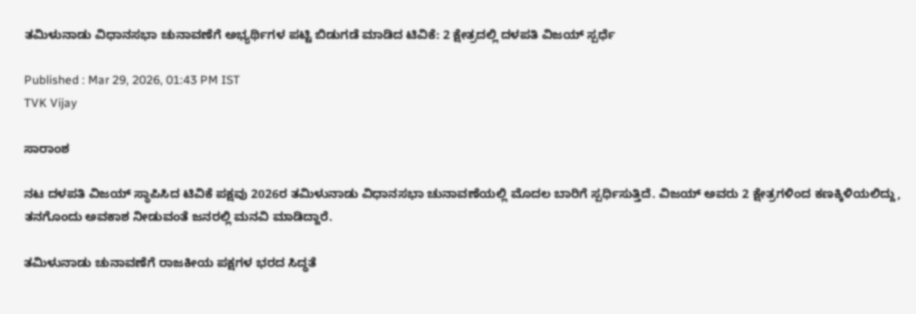ತಮಿಳುನಾಡು ವಿಧಾನಸಭಾ ಚುನಾವಣೆಗೆ ಅಭ್ಯರ್ಥಿಗಳ ಪಟ್ಟಿ ಬಿಡುಗಡೆ ಮಾಡಿದ ಟಿವಿಕೆ: 2 ಕ್ಷೇತ್ರದಲ್ಲಿ ದಳಪತಿ ವಿಜಯ್ ಸ್ಪರ್ಧೆ

Published : Mar 29, 2026, 01:43 PM IST
TVK Vijay

ಸಾರಾಂಶ

ನಟ ದಳಪತಿ ವಿಜಯ್ ಸ್ಥಾಪಿಸಿದ ಟಿವಿಕೆ ಪಕ್ಷವು 2026ರ ತಮಿಳುನಾಡು ವಿಧಾನಸಭಾ ಚುನಾವಣೆಯಲ್ಲಿ ಮೊದಲ ಬಾರಿಗೆ ಸ್ಪರ್ಧಿಸುತ್ತಿದೆ. ವಿಜಯ್ ಅವರು 2 ಕ್ಷೇತ್ರಗಳಿಂದ ಕಣಕ್ಕಿಳಿಯಲಿದ್ದು, ತನಗೊಂದು ಅವಕಾಶ ನೀಡುವಂತೆ ಜನರಲ್ಲಿ ಮನವಿ ಮಾಡಿದ್ದಾರೆ.

ತಮಿಳುನಾಡು ಚುನಾವಣೆಗೆ ರಾಜಕೀಯ ಪಕ್ಷಗಳ ಭರದ ಸಿದ್ಧತೆ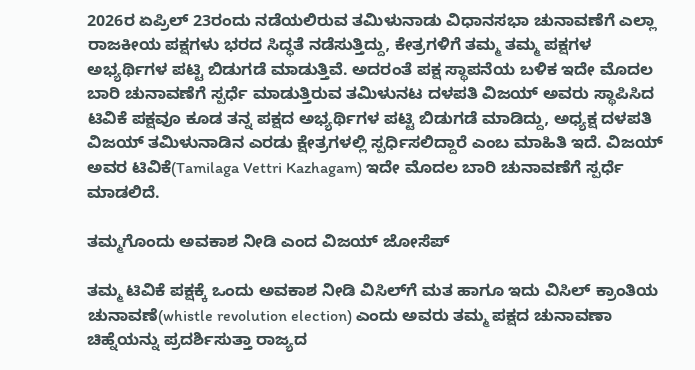2026ರ ಏಪ್ರಿಲ್ 23ರಂದು ನಡೆಯಲಿರುವ ತಮಿಳುನಾಡು ವಿಧಾನಸಭಾ ಚುನಾವಣೆಗೆ ಎಲ್ಲಾ ರಾಜಕೀಯ ಪಕ್ಷಗಳು ಭರದ ಸಿದ್ಧತೆ ನಡೆಸುತ್ತಿದ್ದು, ಕೇತ್ರಗಳಿಗೆ ತಮ್ಮ ತಮ್ಮ ಪಕ್ಷಗಳ ಅಭ್ಯರ್ಥಿಗಳ ಪಟ್ಟಿ ಬಿಡುಗಡೆ ಮಾಡುತ್ತಿವೆ. ಅದರಂತೆ ಪಕ್ಷ ಸ್ಥಾಪನೆಯ ಬಳಿಕ ಇದೇ ಮೊದಲ ಬಾರಿ ಚುನಾವಣೆಗೆ ಸ್ಪರ್ಧೆ ಮಾಡುತ್ತಿರುವ ತಮಿಳುನಟ ದಳಪತಿ ವಿಜಯ್ ಅವರು ಸ್ಥಾಪಿಸಿದ ಟಿವಿಕೆ ಪಕ್ಷವೂ ಕೂಡ ತನ್ನ ಪಕ್ಷದ ಅಭ್ಯರ್ಥಿಗಳ ಪಟ್ಟಿ ಬಿಡುಗಡೆ ಮಾಡಿದ್ದು, ಅಧ್ಯಕ್ಷ ದಳಪತಿ ವಿಜಯ್ ತಮಿಳುನಾಡಿನ ಎರಡು ಕ್ಷೇತ್ರಗಳಲ್ಲಿ ಸ್ಪರ್ಧಿಸಲಿದ್ದಾರೆ ಎಂಬ ಮಾಹಿತಿ ಇದೆ. ವಿಜಯ್ ಅವರ ಟಿವಿಕೆ(Tamilaga Vettri Kazhagam) ಇದೇ ಮೊದಲ ಬಾರಿ ಚುನಾವಣೆಗೆ ಸ್ಪರ್ಧೆ ಮಾಡಲಿದೆ.

ತಮ್ಮಗೊಂದು ಅವಕಾಶ ನೀಡಿ ಎಂದ ವಿಜಯ್ ಜೋಸೆಪ್

ತಮ್ಮ ಟಿವಿಕೆ ಪಕ್ಷಕ್ಕೆ ಒಂದು ಅವಕಾಶ ನೀಡಿ ವಿಸಿಲ್‌ಗೆ ಮತ ಹಾಗೂ ಇದು ವಿಸಿಲ್ ಕ್ರಾಂತಿಯ ಚುನಾವಣೆ(whistle revolution election) ಎಂದು ಅವರು ತಮ್ಮ ಪಕ್ಷದ ಚುನಾವಣಾ ಚಿಹ್ನೆಯನ್ನು ಪ್ರದರ್ಶಿಸುತ್ತಾ ರಾಜ್ಯದ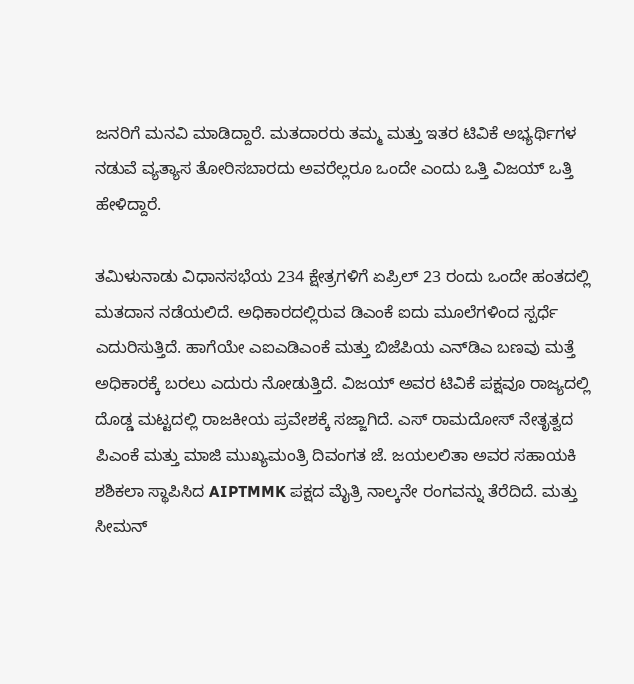ಜನರಿಗೆ ಮನವಿ ಮಾಡಿದ್ದಾರೆ. ಮತದಾರರು ತಮ್ಮ ಮತ್ತು ಇತರ ಟಿವಿಕೆ ಅಭ್ಯರ್ಥಿಗಳ ನಡುವೆ ವ್ಯತ್ಯಾಸ ತೋರಿಸಬಾರದು ಅವರೆಲ್ಲರೂ ಒಂದೇ ಎಂದು ಒತ್ತಿ ವಿಜಯ್ ಒತ್ತಿ ಹೇಳಿದ್ದಾರೆ.

ತಮಿಳುನಾಡು ವಿಧಾನಸಭೆಯ 234 ಕ್ಷೇತ್ರಗಳಿಗೆ ಏಪ್ರಿಲ್ 23 ರಂದು ಒಂದೇ ಹಂತದಲ್ಲಿ ಮತದಾನ ನಡೆಯಲಿದೆ. ಅಧಿಕಾರದಲ್ಲಿರುವ ಡಿಎಂಕೆ ಐದು ಮೂಲೆಗಳಿಂದ ಸ್ಪರ್ಧೆ ಎದುರಿಸುತ್ತಿದೆ. ಹಾಗೆಯೇ ಎಐಎಡಿಎಂಕೆ ಮತ್ತು ಬಿಜೆಪಿಯ ಎನ್‌ಡಿಎ ಬಣವು ಮತ್ತೆ ಅಧಿಕಾರಕ್ಕೆ ಬರಲು ಎದುರು ನೋಡುತ್ತಿದೆ. ವಿಜಯ್ ಅವರ ಟಿವಿಕೆ ಪಕ್ಷವೂ ರಾಜ್ಯದಲ್ಲಿ ದೊಡ್ಡ ಮಟ್ಟದಲ್ಲಿ ರಾಜಕೀಯ ಪ್ರವೇಶಕ್ಕೆ ಸಜ್ಜಾಗಿದೆ. ಎಸ್ ರಾಮದೋಸ್ ನೇತೃತ್ವದ ಪಿಎಂಕೆ ಮತ್ತು ಮಾಜಿ ಮುಖ್ಯಮಂತ್ರಿ ದಿವಂಗತ ಜೆ. ಜಯಲಲಿತಾ ಅವರ ಸಹಾಯಕಿ ಶಶಿಕಲಾ ಸ್ಥಾಪಿಸಿದ AIPTMMK ಪಕ್ಷದ ಮೈತ್ರಿ ನಾಲ್ಕನೇ ರಂಗವನ್ನು ತೆರೆದಿದೆ. ಮತ್ತು ಸೀಮನ್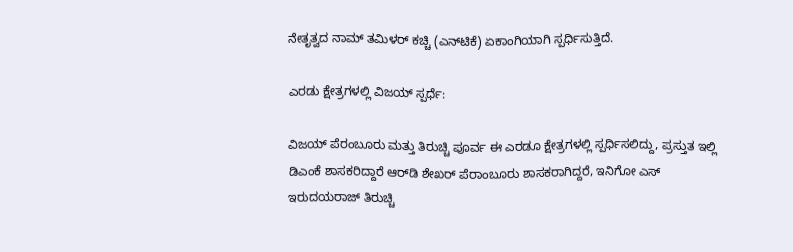ನೇತೃತ್ವದ ನಾಮ್ ತಮಿಳರ್ ಕಚ್ಚಿ (ಎನ್‌ಟಿಕೆ) ಏಕಾಂಗಿಯಾಗಿ ಸ್ಪರ್ಧಿಸುತ್ತಿದೆ.

ಎರಡು ಕ್ಷೇತ್ರಗಳಲ್ಲಿ ವಿಜಯ್ ಸ್ಪರ್ಧೆ:

ವಿಜಯ್ ಪೆರಂಬೂರು ಮತ್ತು ತಿರುಚ್ಚಿ ಪೂರ್ವ ಈ ಎರಡೂ ಕ್ಷೇತ್ರಗಳಲ್ಲಿ ಸ್ಪರ್ಧಿಸಲಿದ್ದು, ಪ್ರಸ್ತುತ ಇಲ್ಲಿ ಡಿಎಂಕೆ ಶಾಸಕರಿದ್ದಾರೆ ಆರ್‌ಡಿ ಶೇಖರ್ ಪೆರಾಂಬೂರು ಶಾಸಕರಾಗಿದ್ದರೆ, ಇನಿಗೋ ಎಸ್ ಇರುದಯರಾಜ್ ತಿರುಚ್ಚಿ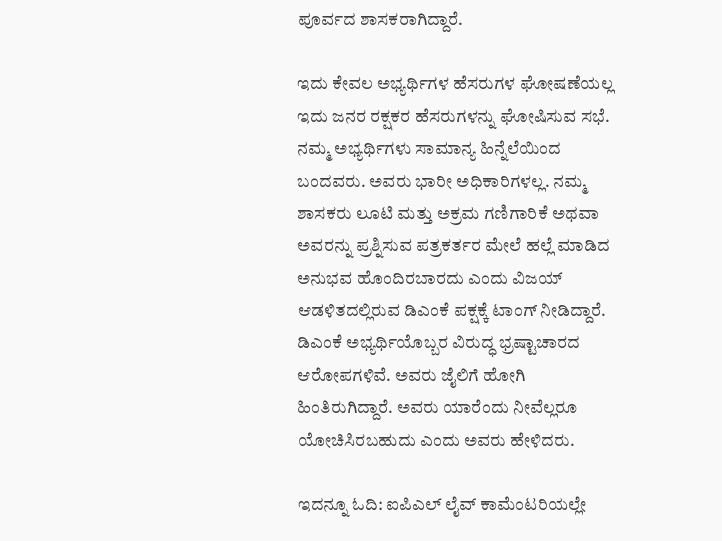ಪೂರ್ವದ ಶಾಸಕರಾಗಿದ್ದಾರೆ.

ಇದು ಕೇವಲ ಅಭ್ಯರ್ಥಿಗಳ ಹೆಸರುಗಳ ಘೋಷಣೆಯಲ್ಲ ಇದು ಜನರ ರಕ್ಷಕರ ಹೆಸರುಗಳನ್ನು ಘೋಷಿಸುವ ಸಭೆ. ನಮ್ಮ ಅಭ್ಯರ್ಥಿಗಳು ಸಾಮಾನ್ಯ ಹಿನ್ನೆಲೆಯಿಂದ ಬಂದವರು. ಅವರು ಭಾರೀ ಅಧಿಕಾರಿಗಳಲ್ಲ. ನಮ್ಮ ಶಾಸಕರು ಲೂಟಿ ಮತ್ತು ಅಕ್ರಮ ಗಣಿಗಾರಿಕೆ ಅಥವಾ ಅವರನ್ನು ಪ್ರಶ್ನಿಸುವ ಪತ್ರಕರ್ತರ ಮೇಲೆ ಹಲ್ಲೆ ಮಾಡಿದ ಅನುಭವ ಹೊಂದಿರಬಾರದು ಎಂದು ವಿಜಯ್ ಆಡಳಿತದಲ್ಲಿರುವ ಡಿಎಂಕೆ ಪಕ್ಷಕ್ಕೆ ಟಾಂಗ್ ನೀಡಿದ್ದಾರೆ. ಡಿಎಂಕೆ ಅಭ್ಯರ್ಥಿಯೊಬ್ಬರ ವಿರುದ್ಧ ಭ್ರಷ್ಟಾಚಾರದ ಆರೋಪಗಳಿವೆ. ಅವರು ಜೈಲಿಗೆ ಹೋಗಿ ಹಿಂತಿರುಗಿದ್ದಾರೆ. ಅವರು ಯಾರೆಂದು ನೀವೆಲ್ಲರೂ ಯೋಚಿಸಿರಬಹುದು ಎಂದು ಅವರು ಹೇಳಿದರು.

ಇದನ್ನೂ ಓದಿ: ಐಪಿಎಲ್ ಲೈವ್ ಕಾಮೆಂಟರಿಯಲ್ಲೇ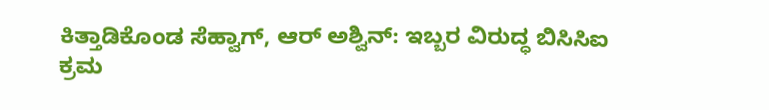ಕಿತ್ತಾಡಿಕೊಂಡ ಸೆಹ್ವಾಗ್, ಆರ್ ಅಶ್ವಿನ್: ಇಬ್ಬರ ವಿರುದ್ಧ ಬಿಸಿಸಿಐ ಕ್ರಮ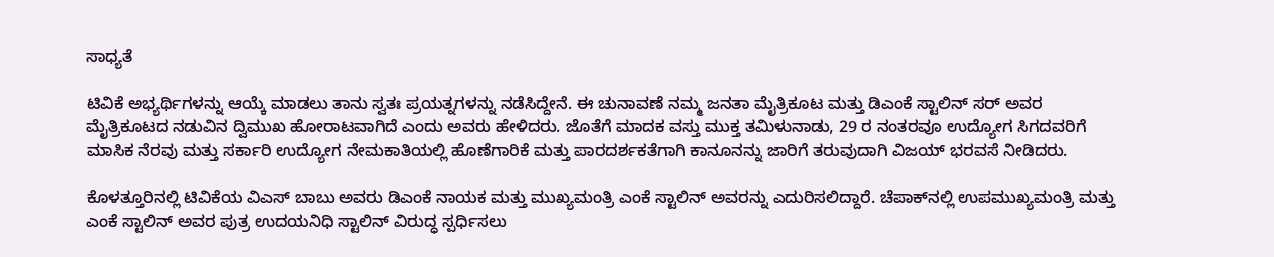ಸಾಧ್ಯತೆ

ಟಿವಿಕೆ ಅಭ್ಯರ್ಥಿಗಳನ್ನು ಆಯ್ಕೆ ಮಾಡಲು ತಾನು ಸ್ವತಃ ಪ್ರಯತ್ನಗಳನ್ನು ನಡೆಸಿದ್ದೇನೆ. ಈ ಚುನಾವಣೆ ನಮ್ಮ ಜನತಾ ಮೈತ್ರಿಕೂಟ ಮತ್ತು ಡಿಎಂಕೆ ಸ್ಟಾಲಿನ್ ಸರ್ ಅವರ ಮೈತ್ರಿಕೂಟದ ನಡುವಿನ ದ್ವಿಮುಖ ಹೋರಾಟವಾಗಿದೆ ಎಂದು ಅವರು ಹೇಳಿದರು. ಜೊತೆಗೆ ಮಾದಕ ವಸ್ತು ಮುಕ್ತ ತಮಿಳುನಾಡು, 29 ರ ನಂತರವೂ ಉದ್ಯೋಗ ಸಿಗದವರಿಗೆ ಮಾಸಿಕ ನೆರವು ಮತ್ತು ಸರ್ಕಾರಿ ಉದ್ಯೋಗ ನೇಮಕಾತಿಯಲ್ಲಿ ಹೊಣೆಗಾರಿಕೆ ಮತ್ತು ಪಾರದರ್ಶಕತೆಗಾಗಿ ಕಾನೂನನ್ನು ಜಾರಿಗೆ ತರುವುದಾಗಿ ವಿಜಯ್ ಭರವಸೆ ನೀಡಿದರು.

ಕೊಳತ್ತೂರಿನಲ್ಲಿ ಟಿವಿಕೆಯ ವಿಎಸ್ ಬಾಬು ಅವರು ಡಿಎಂಕೆ ನಾಯಕ ಮತ್ತು ಮುಖ್ಯಮಂತ್ರಿ ಎಂಕೆ ಸ್ಟಾಲಿನ್ ಅವರನ್ನು ಎದುರಿಸಲಿದ್ದಾರೆ. ಚೆಪಾಕ್‌ನಲ್ಲಿ ಉಪಮುಖ್ಯಮಂತ್ರಿ ಮತ್ತು ಎಂಕೆ ಸ್ಟಾಲಿನ್ ಅವರ ಪುತ್ರ ಉದಯನಿಧಿ ಸ್ಟಾಲಿನ್ ವಿರುದ್ಧ ಸ್ಪರ್ಧಿಸಲು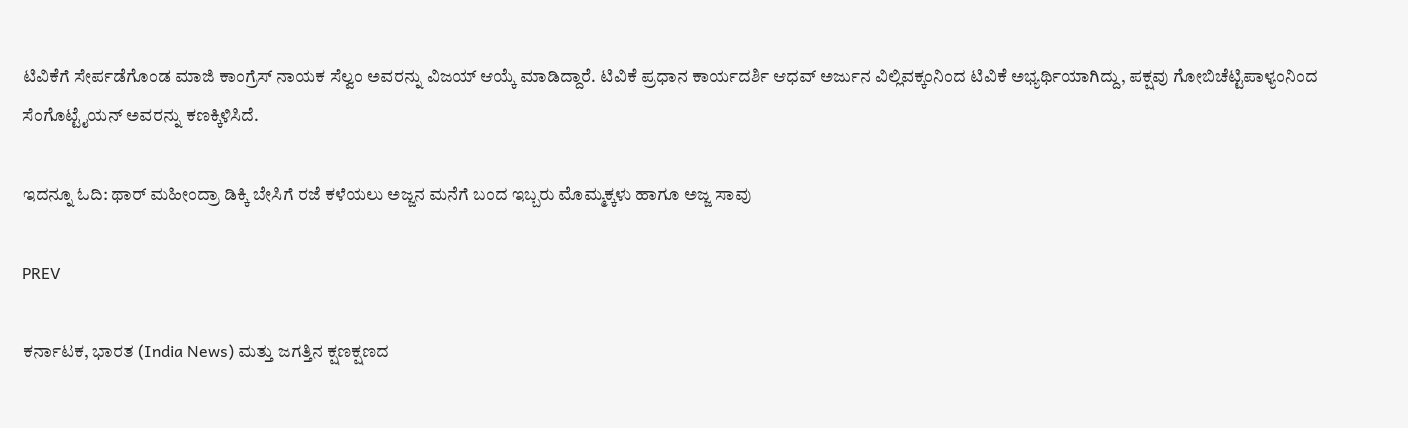ಟಿವಿಕೆಗೆ ಸೇರ್ಪಡೆಗೊಂಡ ಮಾಜಿ ಕಾಂಗ್ರೆಸ್ ನಾಯಕ ಸೆಲ್ವಂ ಅವರನ್ನು ವಿಜಯ್ ಆಯ್ಕೆ ಮಾಡಿದ್ದಾರೆ. ಟಿವಿಕೆ ಪ್ರಧಾನ ಕಾರ್ಯದರ್ಶಿ ಆಧವ್ ಅರ್ಜುನ ವಿಲ್ಲಿವಕ್ಕಂನಿಂದ ಟಿವಿಕೆ ಅಭ್ಯರ್ಥಿಯಾಗಿದ್ದು, ಪಕ್ಷವು ಗೋಬಿಚೆಟ್ಟಿಪಾಳ್ಯಂನಿಂದ ಸೆಂಗೊಟ್ಟೈಯನ್ ಅವರನ್ನು ಕಣಕ್ಕಿಳಿಸಿದೆ.

ಇದನ್ನೂ ಓದಿ: ಥಾರ್ ಮಹೀಂದ್ರಾ ಡಿಕ್ಕಿ ಬೇಸಿಗೆ ರಜೆ ಕಳೆಯಲು ಅಜ್ಜನ ಮನೆಗೆ ಬಂದ ಇಬ್ಬರು ಮೊಮ್ಮಕ್ಕಳು ಹಾಗೂ ಅಜ್ಜ ಸಾವು

PREV

ಕರ್ನಾಟಕ, ಭಾರತ (India News) ಮತ್ತು ಜಗತ್ತಿನ ಕ್ಷಣಕ್ಷಣದ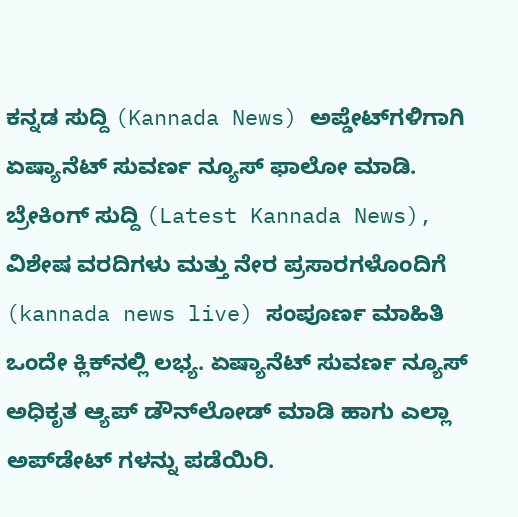ಕನ್ನಡ ಸುದ್ದಿ (Kannada News) ಅಪ್ಡೇಟ್‌ಗಳಿಗಾಗಿ ಏಷ್ಯಾನೆಟ್ ಸುವರ್ಣ ನ್ಯೂಸ್‌ ಫಾಲೋ ಮಾಡಿ. ಬ್ರೇಕಿಂಗ್ ಸುದ್ದಿ (Latest Kannada News), ವಿಶೇಷ ವರದಿಗಳು ಮತ್ತು ನೇರ ಪ್ರಸಾರಗಳೊಂದಿಗೆ (kannada news live) ಸಂಪೂರ್ಣ ಮಾಹಿತಿ ಒಂದೇ ಕ್ಲಿಕ್‌ನಲ್ಲಿ ಲಭ್ಯ. ಏಷ್ಯಾನೆಟ್ ಸುವರ್ಣ ನ್ಯೂಸ್ ಅಧಿಕೃತ ಆ್ಯಪ್ ಡೌನ್‌ಲೋಡ್ ಮಾಡಿ ಹಾಗು ಎಲ್ಲಾ ಅಪ್‌ಡೇಟ್ ಗಳನ್ನು ಪಡೆಯಿರಿ.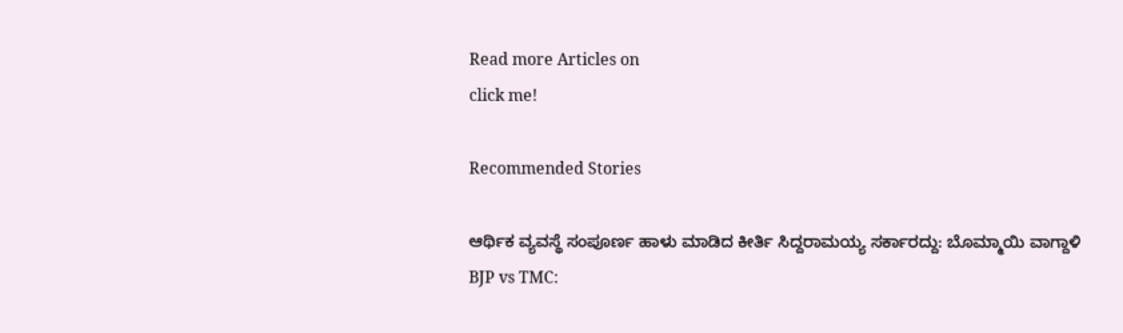Read more Articles on
click me!

Recommended Stories

ಆರ್ಥಿಕ ವ್ಯವಸ್ಥೆ ಸಂಪೂರ್ಣ ಹಾಳು ಮಾಡಿದ ಕೀರ್ತಿ ಸಿದ್ದರಾಮಯ್ಯ ಸರ್ಕಾರದ್ದು: ಬೊಮ್ಮಾಯಿ ವಾಗ್ದಾಳಿ
BJP vs TMC: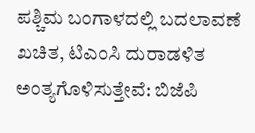ಪಶ್ಚಿಮ ಬಂಗಾಳದಲ್ಲಿ ಬದಲಾವಣೆ ಖಚಿತ, ಟಿಎಂಸಿ ದುರಾಡಳಿತ ಅಂತ್ಯಗೊಳಿಸುತ್ತೇವೆ: ಬಿಜೆಪಿ